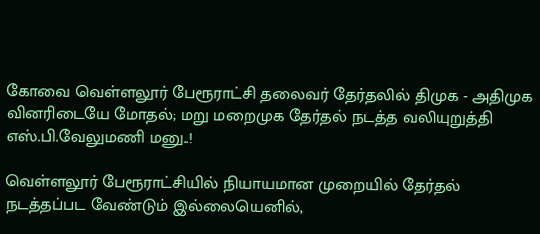கோவை வெள்ளலூர் பேரூராட்சி தலைவர் தேர்தலில் திமுக - அதிமுக வினரிடையே மோதல்; மறு மறைமுக தேர்தல் நடத்த வலியுறுத்தி எஸ்.பி.வேலுமணி மனு..!

வெள்ளலூர் பேரூராட்சியில் நியாயமான முறையில் தேர்தல் நடத்தப்பட வேண்டும் இல்லையெனில்,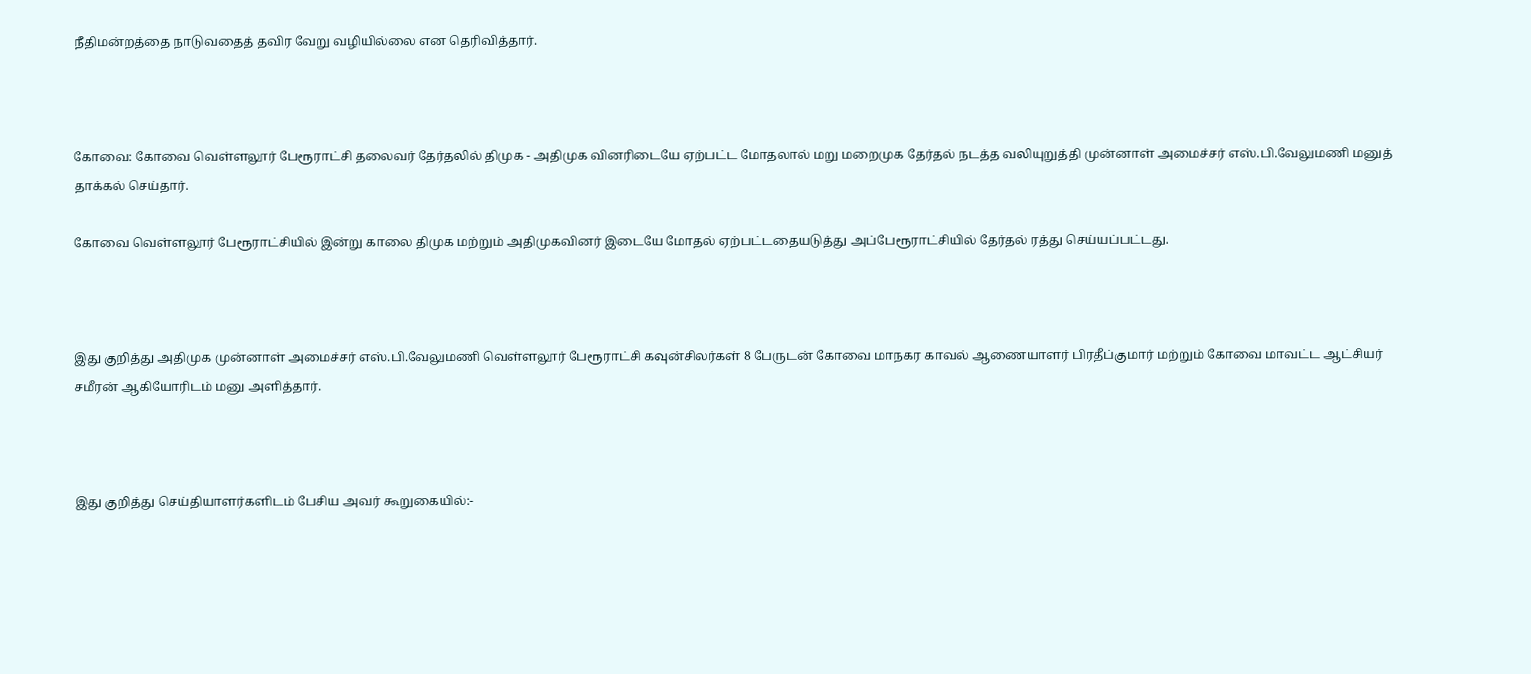நீதிமன்றத்தை நாடுவதைத் தவிர வேறு வழியில்லை என தெரிவித்தார்.



கோவை: கோவை வெள்ளலூர் பேரூராட்சி தலைவர் தேர்தலில் திமுக - அதிமுக வினரிடையே ஏற்பட்ட மோதலால் மறு மறைமுக தேர்தல் நடத்த வலியுறுத்தி முன்னாள் அமைச்சர் எஸ்.பி.வேலுமணி மனுத் தாக்கல் செய்தார்.

கோவை வெள்ளலூர் பேரூராட்சியில் இன்று காலை திமுக மற்றும் அதிமுகவினர் இடையே மோதல் ஏற்பட்டதையடுத்து அப்பேரூராட்சியில் தேர்தல் ரத்து செய்யப்பட்டது.



இது குறித்து அதிமுக முன்னாள் அமைச்சர் எஸ்.பி.வேலுமணி வெள்ளலூர் பேரூராட்சி கவுன்சிலர்கள் 8 பேருடன் கோவை மாநகர காவல் ஆணையாளர் பிரதீப்குமார் மற்றும் கோவை மாவட்ட ஆட்சியர் சமீரன் ஆகியோரிடம் மனு அளித்தார்.



இது குறித்து செய்தியாளர்களிடம் பேசிய அவர் கூறுகையில்:-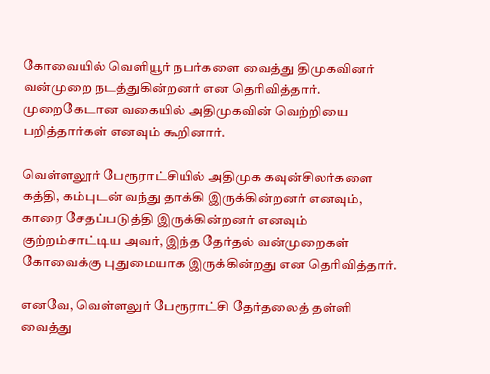கோவையில் வெளியூர் நபர்களை வைத்து திமுகவினர் வன்முறை நடத்துகின்றனர் என தெரிவித்தார். முறைகேடான வகையில் அதிமுகவின் வெற்றியை பறித்தார்கள் எனவும் கூறினார்.

வெள்ளலூர் பேரூராட்சியில் அதிமுக கவுன்சிலர்களை கத்தி, கம்புடன் வந்து தாக்கி இருக்கின்றனர் எனவும், காரை சேதப்படுத்தி இருக்கின்றனர் எனவும் குற்றம்சாட்டிய அவர், இந்த தேர்தல் வன்முறைகள் கோவைக்கு புதுமையாக இருக்கின்றது என தெரிவித்தார்.

எனவே, வெள்ளலுர் பேரூராட்சி தேர்தலைத் தள்ளி வைத்து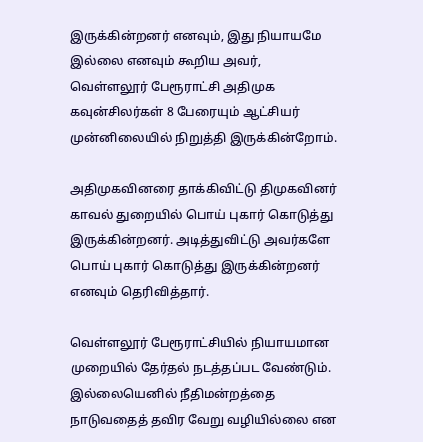இருக்கின்றனர் எனவும், இது நியாயமே இல்லை எனவும் கூறிய அவர், வெள்ளலூர் பேரூராட்சி அதிமுக கவுன்சிலர்கள் 8 பேரையும் ஆட்சியர் முன்னிலையில் நிறுத்தி இருக்கின்றோம்.

அதிமுகவினரை தாக்கிவிட்டு திமுகவினர் காவல் துறையில் பொய் புகார் கொடுத்து இருக்கின்றனர். அடித்துவிட்டு அவர்களே பொய் புகார் கொடுத்து இருக்கின்றனர் எனவும் தெரிவித்தார்.

வெள்ளலூர் பேரூராட்சியில் நியாயமான முறையில் தேர்தல் நடத்தப்பட வேண்டும். இல்லையெனில் நீதிமன்றத்தை நாடுவதைத் தவிர வேறு வழியில்லை என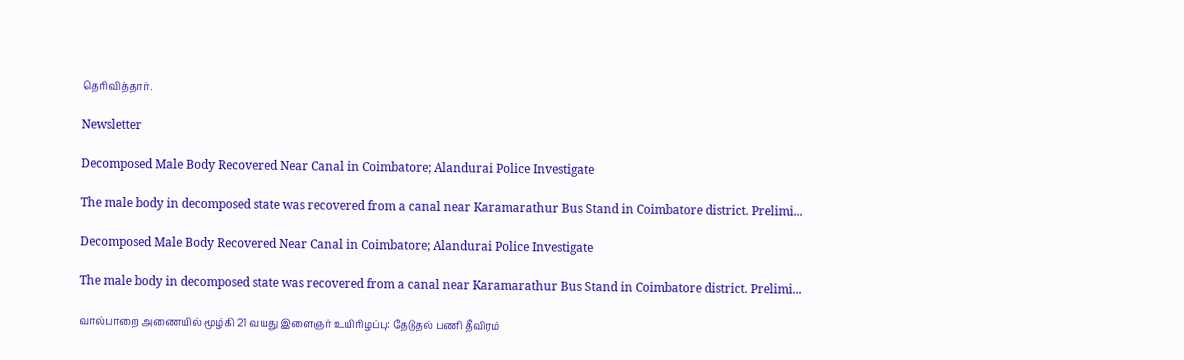தெரிவித்தார்.

Newsletter

Decomposed Male Body Recovered Near Canal in Coimbatore; Alandurai Police Investigate

The male body in decomposed state was recovered from a canal near Karamarathur Bus Stand in Coimbatore district. Prelimi...

Decomposed Male Body Recovered Near Canal in Coimbatore; Alandurai Police Investigate

The male body in decomposed state was recovered from a canal near Karamarathur Bus Stand in Coimbatore district. Prelimi...

வால்பாறை அணையில் மூழ்கி 21 வயது இளைஞர் உயிரிழப்பு: தேடுதல் பணி தீவிரம்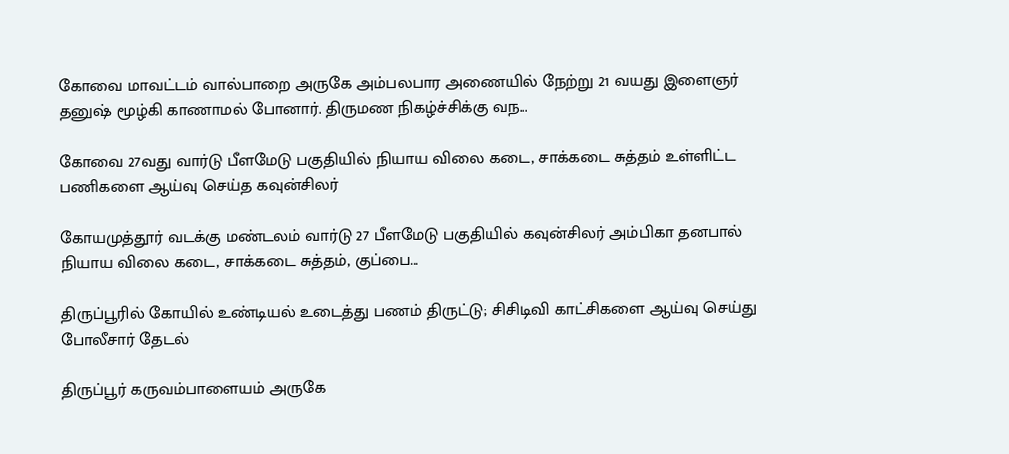கோவை மாவட்டம் வால்பாறை அருகே அம்பலபார அணையில் நேற்று 21 வயது இளைஞர் தனுஷ் மூழ்கி காணாமல் போனார். திருமண நிகழ்ச்சிக்கு வந...

கோவை 27வது வார்டு பீளமேடு பகுதியில் நியாய விலை கடை, சாக்கடை சுத்தம் உள்ளிட்ட பணிகளை ஆய்வு செய்த கவுன்சிலர்

கோயமுத்தூர் வடக்கு மண்டலம் வார்டு 27 பீளமேடு பகுதியில் கவுன்சிலர் அம்பிகா தனபால் நியாய விலை கடை, சாக்கடை சுத்தம், குப்பை...

திருப்பூரில் கோயில் உண்டியல் உடைத்து பணம் திருட்டு; சிசிடிவி காட்சிகளை ஆய்வு செய்து போலீசார் தேடல்

திருப்பூர் கருவம்பாளையம் அருகே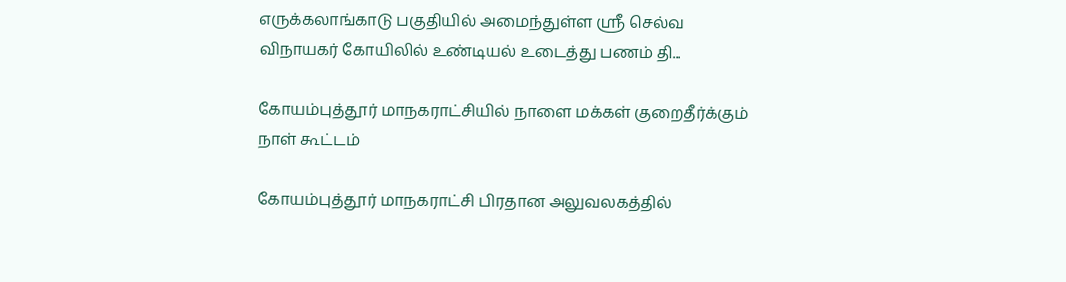எருக்கலாங்காடு பகுதியில் அமைந்துள்ள ஸ்ரீ செல்வ விநாயகர் கோயிலில் உண்டியல் உடைத்து பணம் தி...

கோயம்புத்தூர் மாநகராட்சியில் நாளை மக்கள் குறைதீர்க்கும் நாள் கூட்டம்

கோயம்புத்தூர் மாநகராட்சி பிரதான அலுவலகத்தில்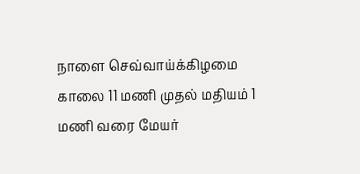நாளை செவ்வாய்க்கிழமை காலை 11 மணி முதல் மதியம் 1 மணி வரை மேயர்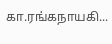கா.ரங்கநாயகி...